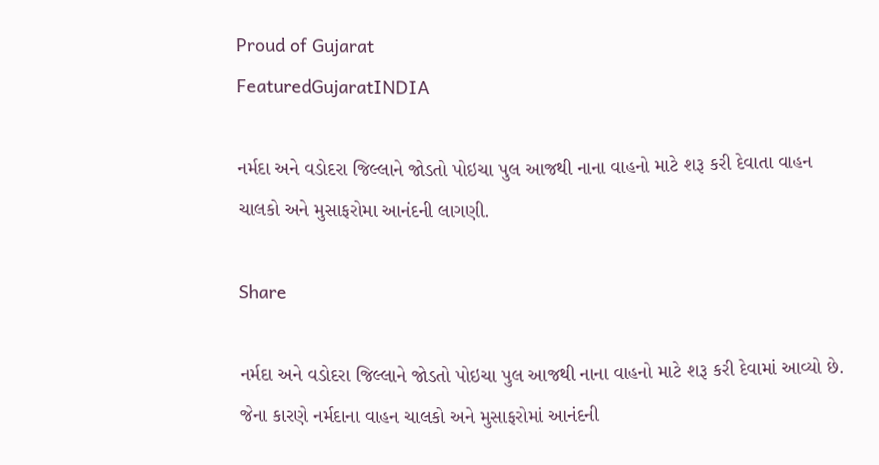Proud of Gujarat
FeaturedGujaratINDIA

નર્મદા અને વડોદરા જિલ્લાને જોડતો પોઇચા પુલ આજથી નાના વાહનો માટે શરૂ કરી દેવાતા વાહન ચાલકો અને મુસાફરોમા આનંદની લાગણી.

Share

નર્મદા અને વડોદરા જિલ્લાને જોડતો પોઇચા પુલ આજથી નાના વાહનો માટે શરૂ કરી દેવામાં આવ્યો છે. જેના કારણે નર્મદાના વાહન ચાલકો અને મુસાફરોમાં આનંદની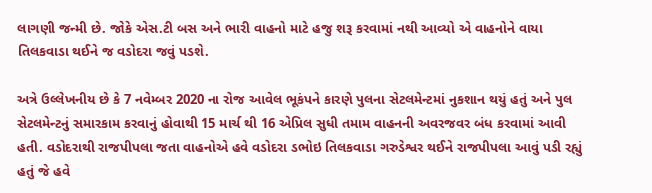લાગણી જન્મી છે. જોકે એસ.ટી બસ અને ભારી વાહનો માટે હજુ શરૂ કરવામાં નથી આવ્યો એ વાહનોને વાયા તિલકવાડા થઈને જ વડોદરા જવું પડશે.

અત્રે ઉલ્લેખનીય છે કે 7 નવેમ્બર 2020 ના રોજ આવેલ ભૂકંપને કારણે પુલના સેટલમેન્ટમાં નુકશાન થયું હતું અને પુલ સેટલમેન્ટનું સમારકામ કરવાનું હોવાથી 15 માર્ચ થી 16 એપ્રિલ સુધી તમામ વાહનની અવરજવર બંધ કરવામાં આવી હતી. વડોદરાથી રાજપીપલા જતા વાહનોએ હવે વડોદરા ડભોઇ તિલકવાડા ગરુડેશ્વર થઈને રાજપીપલા આવું પડી રહ્યું હતું જે હવે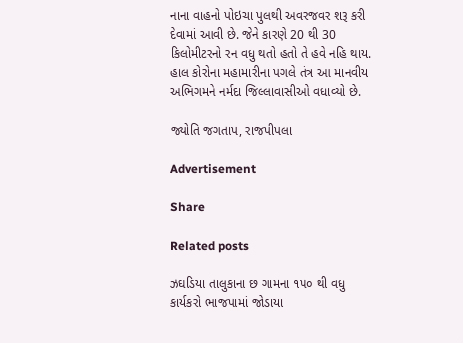નાના વાહનો પોઇચા પુલથી અવરજવર શરૂ કરી દેવામાં આવી છે. જેને કારણે 20 થી 30 કિલોમીટરનો રન વધુ થતો હતો તે હવે નહિ થાય. હાલ કોરોના મહામારીના પગલે તંત્ર આ માનવીય અભિગમને નર્મદા જિલ્લાવાસીઓ વધાવ્યો છે.

જ્યોતિ જગતાપ, રાજપીપલા

Advertisement

Share

Related posts

ઝઘડિયા તાલુકાના છ ગામના ૧૫૦ થી વધુ ક‍ાર્યકરો ભાજપામાં જોડાયા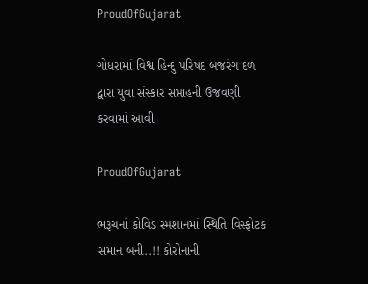ProudOfGujarat

ગોધરામાં વિશ્વ હિન્દુ પરિષદ બજરંગ દળ દ્વારા યુવા સંસ્કાર સપ્તાહની ઉજવણી કરવામાં આવી

ProudOfGujarat

ભરૂચનાં કોવિડ સ્મશાનમાં સ્થિતિ વિસ્ફોટક સમાન બની..!! કોરોનાની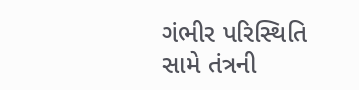ગંભીર પરિસ્થિતિ સામે તંત્રની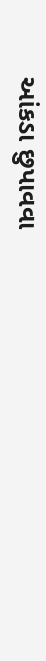આંકડા છુપાવવા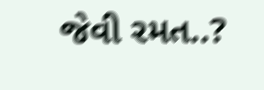જેવી રમત..?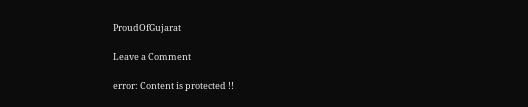ProudOfGujarat

Leave a Comment

error: Content is protected !!